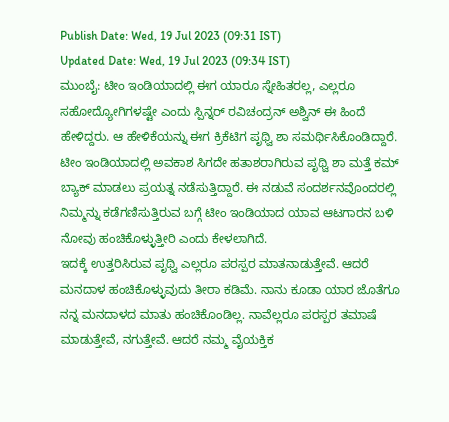Publish Date: Wed, 19 Jul 2023 (09:31 IST)
Updated Date: Wed, 19 Jul 2023 (09:34 IST)
ಮುಂಬೈ: ಟೀಂ ಇಂಡಿಯಾದಲ್ಲಿ ಈಗ ಯಾರೂ ಸ್ನೇಹಿತರಲ್ಲ, ಎಲ್ಲರೂ ಸಹೋದ್ಯೋಗಿಗಳಷ್ಟೇ ಎಂದು ಸ್ಪಿನ್ನರ್ ರವಿಚಂದ್ರನ್ ಅಶ್ವಿನ್ ಈ ಹಿಂದೆ ಹೇಳಿದ್ದರು. ಆ ಹೇಳಿಕೆಯನ್ನು ಈಗ ಕ್ರಿಕೆಟಿಗ ಪೃಥ್ವಿ ಶಾ ಸಮರ್ಥಿಸಿಕೊಂಡಿದ್ದಾರೆ.
ಟೀಂ ಇಂಡಿಯಾದಲ್ಲಿ ಅವಕಾಶ ಸಿಗದೇ ಹತಾಶರಾಗಿರುವ ಪೃಥ್ವಿ ಶಾ ಮತ್ತೆ ಕಮ್ ಬ್ಯಾಕ್ ಮಾಡಲು ಪ್ರಯತ್ನ ನಡೆಸುತ್ತಿದ್ದಾರೆ. ಈ ನಡುವೆ ಸಂದರ್ಶನವೊಂದರಲ್ಲಿ ನಿಮ್ಮನ್ನು ಕಡೆಗಣಿಸುತ್ತಿರುವ ಬಗ್ಗೆ ಟೀಂ ಇಂಡಿಯಾದ ಯಾವ ಆಟಗಾರನ ಬಳಿ ನೋವು ಹಂಚಿಕೊಳ್ಳುತ್ತೀರಿ ಎಂದು ಕೇಳಲಾಗಿದೆ.
ಇದಕ್ಕೆ ಉತ್ತರಿಸಿರುವ ಪೃಥ್ವಿ ಎಲ್ಲರೂ ಪರಸ್ಪರ ಮಾತನಾಡುತ್ತೇವೆ. ಆದರೆ ಮನದಾಳ ಹಂಚಿಕೊಳ್ಳುವುದು ತೀರಾ ಕಡಿಮೆ. ನಾನು ಕೂಡಾ ಯಾರ ಜೊತೆಗೂ ನನ್ನ ಮನದಾಳದ ಮಾತು ಹಂಚಿಕೊಂಡಿಲ್ಲ. ನಾವೆಲ್ಲರೂ ಪರಸ್ಪರ ತಮಾಷೆ ಮಾಡುತ್ತೇವೆ, ನಗುತ್ತೇವೆ. ಆದರೆ ನಮ್ಮ ವೈಯಕ್ತಿಕ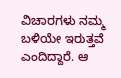ವಿಚಾರಗಳು ನಮ್ಮ ಬಳಿಯೇ ಇರುತ್ತವೆ ಎಂದಿದ್ದಾರೆ. ಆ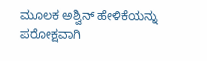ಮೂಲಕ ಅಶ್ವಿನ್ ಹೇಳಿಕೆಯನ್ನು ಪರೋಕ್ಷವಾಗಿ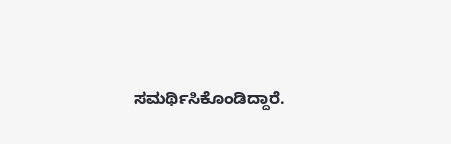ಸಮರ್ಥಿಸಿಕೊಂಡಿದ್ದಾರೆ.